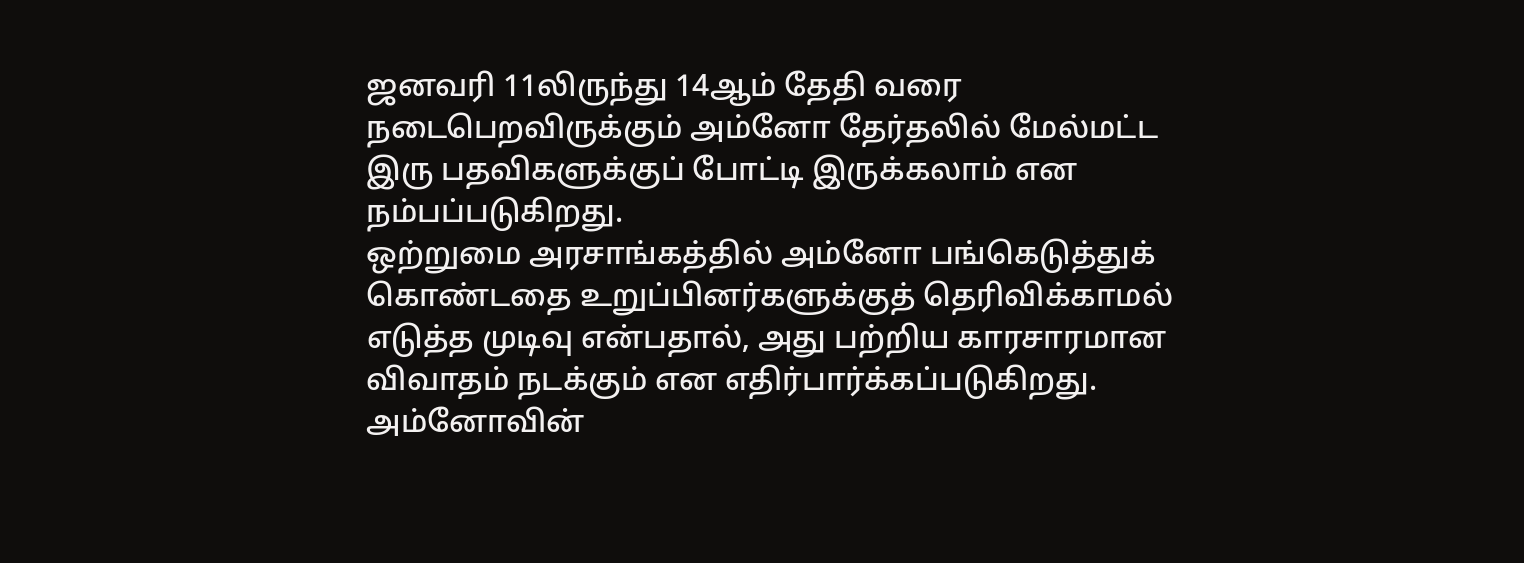ஜனவரி 11லிருந்து 14ஆம் தேதி வரை நடைபெறவிருக்கும் அம்னோ தேர்தலில் மேல்மட்ட இரு பதவிகளுக்குப் போட்டி இருக்கலாம் என நம்பப்படுகிறது.
ஒற்றுமை அரசாங்கத்தில் அம்னோ பங்கெடுத்துக் கொண்டதை உறுப்பினர்களுக்குத் தெரிவிக்காமல் எடுத்த முடிவு என்பதால், அது பற்றிய காரசாரமான விவாதம் நடக்கும் என எதிர்பார்க்கப்படுகிறது.
அம்னோவின்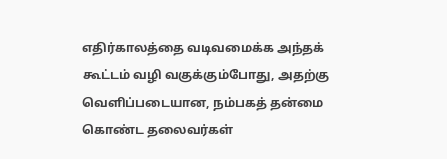எதிர்காலத்தை வடிவமைக்க அந்தக் கூட்டம் வழி வகுக்கும்போது, அதற்கு வெளிப்படையான, நம்பகத் தன்மை கொண்ட தலைவர்கள்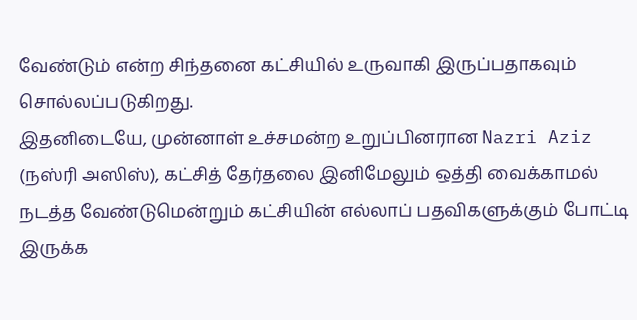வேண்டும் என்ற சிந்தனை கட்சியில் உருவாகி இருப்பதாகவும் சொல்லப்படுகிறது.
இதனிடையே, முன்னாள் உச்சமன்ற உறுப்பினரான Nazri Aziz (நஸ்ரி அஸிஸ்), கட்சித் தேர்தலை இனிமேலும் ஒத்தி வைக்காமல் நடத்த வேண்டுமென்றும் கட்சியின் எல்லாப் பதவிகளுக்கும் போட்டி இருக்க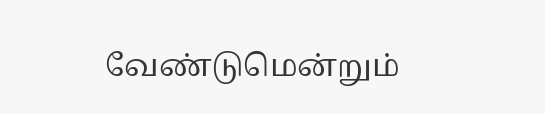வேண்டுமென்றும்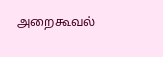அறைகூவல்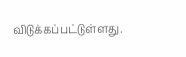விடுக்கப்பட்டுள்ளது.